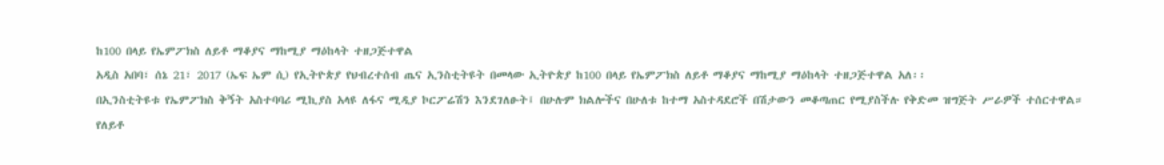ከ100 በላይ የኤምፖክስ ለይቶ ማቆያና ማከሚያ ማዕከላት ተዘጋጅተዋል
አዲስ አበባ፣ ሰኔ 21፣ 2017 (ኤፍ ኤም ሲ) የኢትዮጵያ የህብረተሰብ ጤና ኢንስቲትዩት በመላው ኢትዮጵያ ከ100 በላይ የኤምፖክስ ለይቶ ማቆያና ማከሚያ ማዕከላት ተዘጋጅተዋል አለ፡፡
በኢንስቲትዩቱ የኤምፖክስ ቅኝት አስተባባሪ ሚኪያስ አላዩ ለፋና ሚዲያ ኮርፖሬሽን እንደገለፁት፤ በሁሉም ክልሎችና በሁለቱ ከተማ አስተዳደሮች በሽታውን መቆጣጠር የሚያስችሉ የቅድመ ዝግጅት ሥራዎች ተሰርተዋል።
የለይቶ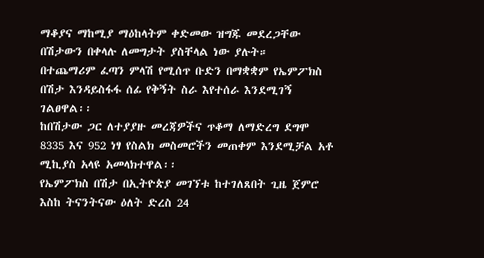ማቆያና ማከሚያ ማዕከላትም ቀድመው ዝግጁ መደረጋቸው በሽታውን በቀላሉ ለመግታት ያስቸላል ነው ያሉት።
በተጨማሪም ፈጣን ምላሽ የሚሰጥ ቡድን በማቋቋም የኤምፖክስ በሽታ እንዳይስፋፋ ሰፊ የቅኝት ስራ እየተሰራ እንደሚገኝ ገልፀዋል፡፡
ከበሽታው ጋር ለተያያዙ መረጃዎችና ጥቆማ ለማድረግ ደግሞ 8335 እና 952 ነፃ የስልክ መስመሮችን መጠቀም እንደሚቻል አቶ ሚኪያስ አላዩ አመላክተዋል፡፡
የኤምፖክስ በሽታ በኢትዮጵያ መገኘቱ ከተገለጸበት ጊዜ ጀምሮ እስከ ትናንትናው ዕለት ድረስ 24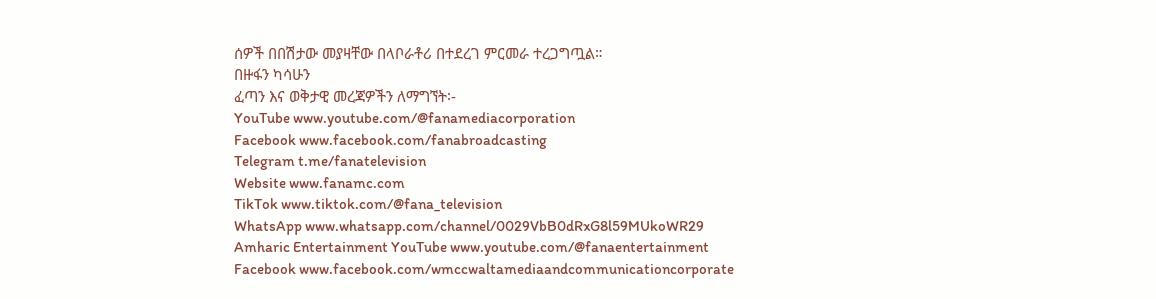ሰዎች በበሽታው መያዛቸው በላቦራቶሪ በተደረገ ምርመራ ተረጋግጧል።
በዙፋን ካሳሁን
ፈጣን እና ወቅታዊ መረጃዎችን ለማግኘት፡-
YouTube www.youtube.com/@fanamediacorporation
Facebook www.facebook.com/fanabroadcasting
Telegram t.me/fanatelevision
Website www.fanamc.com
TikTok www.tiktok.com/@fana_television
WhatsApp www.whatsapp.com/channel/0029VbB0dRxG8l59MUkoWR29
Amharic Entertainment YouTube www.youtube.com/@fanaentertainment
Facebook www.facebook.com/wmccwaltamediaandcommunicationcorporate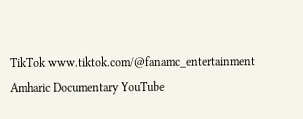TikTok www.tiktok.com/@fanamc_entertainment
Amharic Documentary YouTube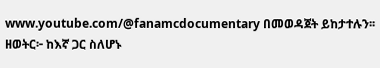www.youtube.com/@fanamcdocumentary በመወዳጀት ይከታተሉን፡፡
ዘወትር፦ ከእኛ ጋር ስለሆኑ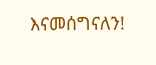እናመሰግናለን!